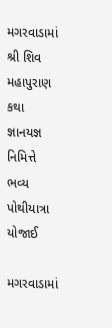મગરવાડામાં શ્રી શિવ મહાપુરાણ કથા જ્ઞાનયજ્ઞ નિમિત્તે ભવ્ય પોથીયાત્રા યોજાઈ

મગરવાડામાં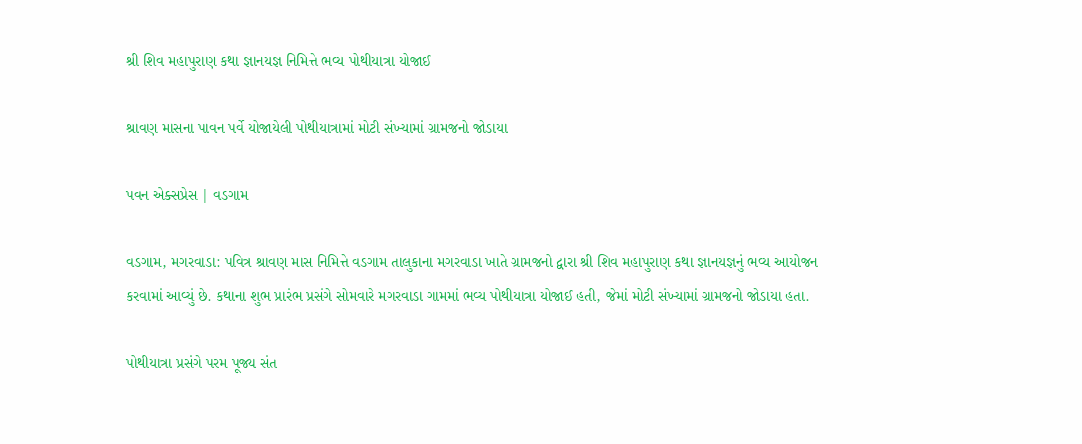શ્રી શિવ મહાપુરાણ કથા જ્ઞાનયજ્ઞ નિમિત્તે ભવ્ય પોથીયાત્રા યોજાઈ

શ્રાવણ માસના પાવન પર્વે યોજાયેલી પોથીયાત્રામાં મોટી સંખ્યામાં ગ્રામજનો જોડાયા

પવન એક્સપ્રેસ | વડગામ

વડગામ, મગરવાડા: પવિત્ર શ્રાવણ માસ નિમિત્તે વડગામ તાલુકાના મગરવાડા ખાતે ગ્રામજનો દ્વારા શ્રી શિવ મહાપુરાણ કથા જ્ઞાનયજ્ઞનું ભવ્ય આયોજન કરવામાં આવ્યું છે. કથાના શુભ પ્રારંભ પ્રસંગે સોમવારે મગરવાડા ગામમાં ભવ્ય પોથીયાત્રા યોજાઈ હતી, જેમાં મોટી સંખ્યામાં ગ્રામજનો જોડાયા હતા.

પોથીયાત્રા પ્રસંગે પરમ પૂજ્ય સંત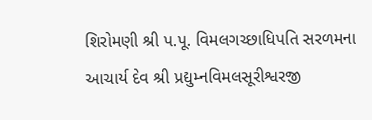શિરોમણી શ્રી પ.પૂ. વિમલગચ્છાધિપતિ સરળમના આચાર્ય દેવ શ્રી પ્રદ્યુમ્નવિમલસૂરીશ્વરજી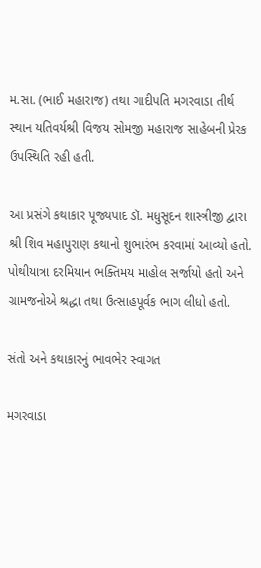મ.સા. (ભાઈ મહારાજ) તથા ગાદીપતિ મગરવાડા તીર્થ સ્થાન યતિવર્યશ્રી વિજય સોમજી મહારાજ સાહેબની પ્રેરક ઉપસ્થિતિ રહી હતી.

આ પ્રસંગે કથાકાર પૂજ્યપાદ ડૉ. મધુસૂદન શાસ્ત્રીજી દ્વારા શ્રી શિવ મહાપુરાણ કથાનો શુભારંભ કરવામાં આવ્યો હતો. પોથીયાત્રા દરમિયાન ભક્તિમય માહોલ સર્જાયો હતો અને ગ્રામજનોએ શ્રદ્ધા તથા ઉત્સાહપૂર્વક ભાગ લીધો હતો.

સંતો અને કથાકારનું ભાવભેર સ્વાગત

મગરવાડા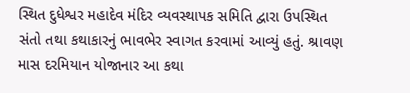સ્થિત દુધેશ્વર મહાદેવ મંદિર વ્યવસ્થાપક સમિતિ દ્વારા ઉપસ્થિત સંતો તથા કથાકારનું ભાવભેર સ્વાગત કરવામાં આવ્યું હતું. શ્રાવણ માસ દરમિયાન યોજાનાર આ કથા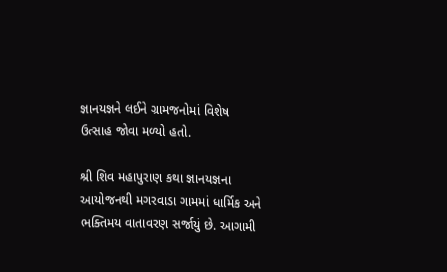જ્ઞાનયજ્ઞને લઈને ગ્રામજનોમાં વિશેષ ઉત્સાહ જોવા મળ્યો હતો.

શ્રી શિવ મહાપુરાણ કથા જ્ઞાનયજ્ઞના આયોજનથી મગરવાડા ગામમાં ધાર્મિક અને ભક્તિમય વાતાવરણ સર્જાયું છે. આગામી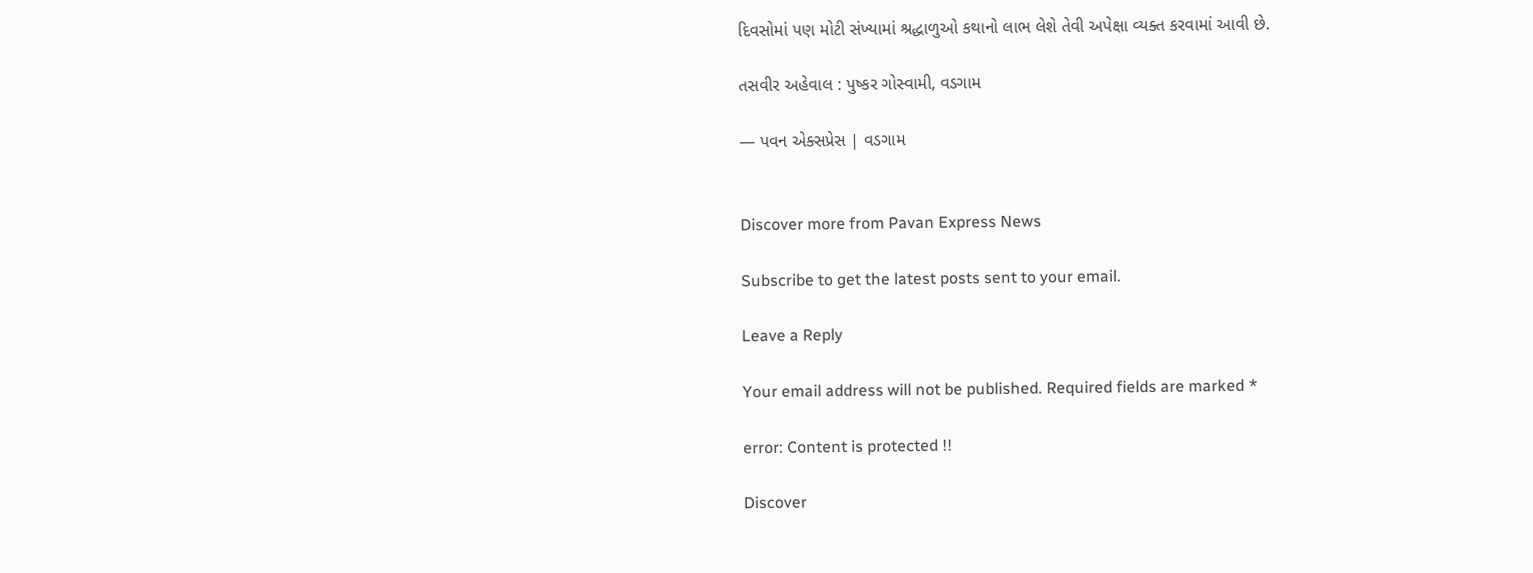દિવસોમાં પણ મોટી સંખ્યામાં શ્રદ્ધાળુઓ કથાનો લાભ લેશે તેવી અપેક્ષા વ્યક્ત કરવામાં આવી છે.

તસવીર અહેવાલ : પુષ્કર ગોસ્વામી, વડગામ

— પવન એક્સપ્રેસ | વડગામ


Discover more from Pavan Express News

Subscribe to get the latest posts sent to your email.

Leave a Reply

Your email address will not be published. Required fields are marked *

error: Content is protected !!

Discover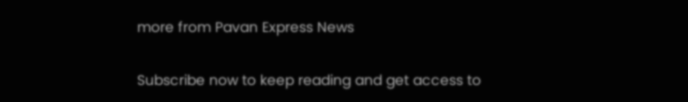more from Pavan Express News

Subscribe now to keep reading and get access to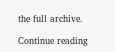the full archive.

Continue reading